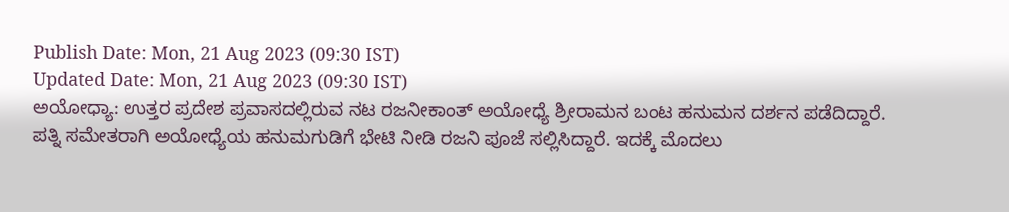Publish Date: Mon, 21 Aug 2023 (09:30 IST)
Updated Date: Mon, 21 Aug 2023 (09:30 IST)
ಅಯೋಧ್ಯಾ: ಉತ್ತರ ಪ್ರದೇಶ ಪ್ರವಾಸದಲ್ಲಿರುವ ನಟ ರಜನೀಕಾಂತ್ ಅಯೋಧ್ಯೆ ಶ್ರೀರಾಮನ ಬಂಟ ಹನುಮನ ದರ್ಶನ ಪಡೆದಿದ್ದಾರೆ.
ಪತ್ನಿ ಸಮೇತರಾಗಿ ಅಯೋಧ್ಯೆಯ ಹನುಮಗುಡಿಗೆ ಭೇಟಿ ನೀಡಿ ರಜನಿ ಪೂಜೆ ಸಲ್ಲಿಸಿದ್ದಾರೆ. ಇದಕ್ಕೆ ಮೊದಲು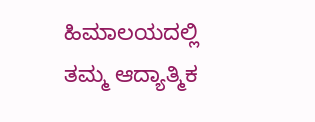ಹಿಮಾಲಯದಲ್ಲಿ ತಮ್ಮ ಆದ್ಯಾತ್ಮಿಕ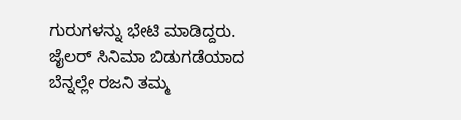ಗುರುಗಳನ್ನು ಭೇಟಿ ಮಾಡಿದ್ದರು.
ಜೈಲರ್ ಸಿನಿಮಾ ಬಿಡುಗಡೆಯಾದ ಬೆನ್ನಲ್ಲೇ ರಜನಿ ತಮ್ಮ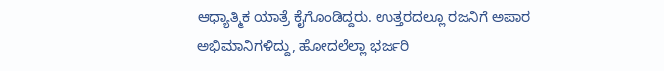ಆಧ್ಯಾತ್ಮಿಕ ಯಾತ್ರೆ ಕೈಗೊಂಡಿದ್ದರು. ಉತ್ತರದಲ್ಲೂ ರಜನಿಗೆ ಅಪಾರ ಅಭಿಮಾನಿಗಳಿದ್ದು, ಹೋದಲೆಲ್ಲಾ ಭರ್ಜರಿ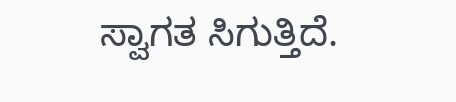ಸ್ವಾಗತ ಸಿಗುತ್ತಿದೆ.